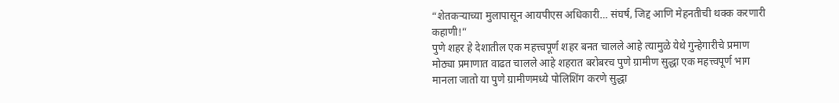“शेतकऱ्याच्या मुलापासून आयपीएस अधिकारी… संघर्ष, जिद्द आणि मेहनतीची थक्क करणारी कहाणी!”
पुणे शहर हे देशातील एक महत्त्वपूर्ण शहर बनत चालले आहे त्यामुळे येथे गुन्हेगारीचे प्रमाण मोठ्या प्रमाणात वाढत चालले आहे शहरात बरोबरच पुणे ग्रामीण सुद्धा एक महत्त्वपूर्ण भाग मानला जातो या पुणे ग्रामीणमध्ये पोलिशिंग करणे सुद्धा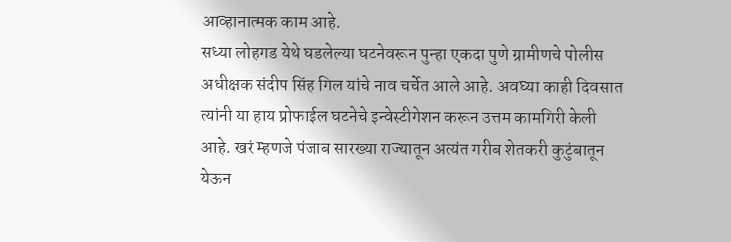आव्हानात्मक काम आहे.
सध्या लोहगड येथे घडलेल्या घटनेवरून पुन्हा एकदा पुणे ग्रामीणचे पोलीस अधीक्षक संदीप सिंह गिल यांचे नाव चर्चेत आले आहे. अवघ्या काही दिवसात त्यांनी या हाय प्रोफाईल घटनेचे इन्वेस्टीगेशन करून उत्तम कामगिरी केली आहे. खरं म्हणजे पंजाब सारख्या राज्यातून अत्यंत गरीब शेतकरी कुटुंबातून येऊन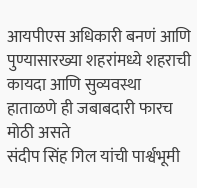आयपीएस अधिकारी बनणं आणि पुण्यासारख्या शहरांमध्ये शहराची कायदा आणि सुव्यवस्था हाताळणे ही जबाबदारी फारच मोठी असते
संदीप सिंह गिल यांची पार्श्वभूमी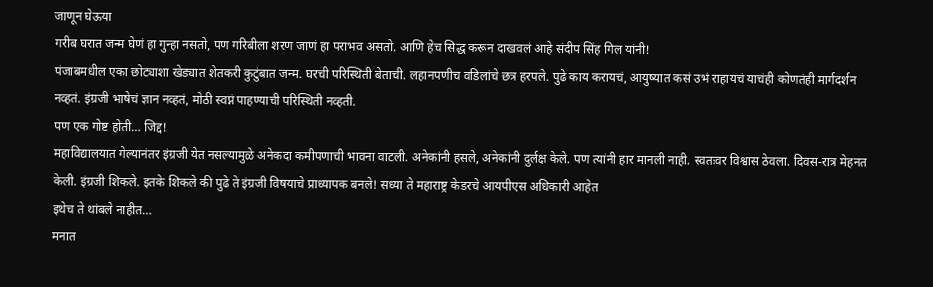जाणून घेऊया
गरीब घरात जन्म घेणं हा गुन्हा नसतो, पण गरिबीला शरण जाणं हा पराभव असतो. आणि हेच सिद्ध करून दाखवलं आहे संदीप सिंह गिल यांनी!
पंजाबमधील एका छोट्याशा खेड्यात शेतकरी कुटुंबात जन्म. घरची परिस्थिती बेताची. लहानपणीच वडिलांचे छत्र हरपले. पुढे काय करायचं, आयुष्यात कसं उभं राहायचं याचंही कोणतंही मार्गदर्शन नव्हतं. इंग्रजी भाषेचं ज्ञान नव्हतं, मोठी स्वप्नं पाहण्याची परिस्थिती नव्हती.
पण एक गोष्ट होती… जिद्द!
महाविद्यालयात गेल्यानंतर इंग्रजी येत नसल्यामुळे अनेकदा कमीपणाची भावना वाटली. अनेकांनी हसले, अनेकांनी दुर्लक्ष केले. पण त्यांनी हार मानली नाही. स्वतःवर विश्वास ठेवला. दिवस-रात्र मेहनत केली. इंग्रजी शिकले. इतके शिकले की पुढे ते इंग्रजी विषयाचे प्राध्यापक बनले! सध्या ते महाराष्ट्र केडरचे आयपीएस अधिकारी आहेत
इथेच ते थांबले नाहीत…
मनात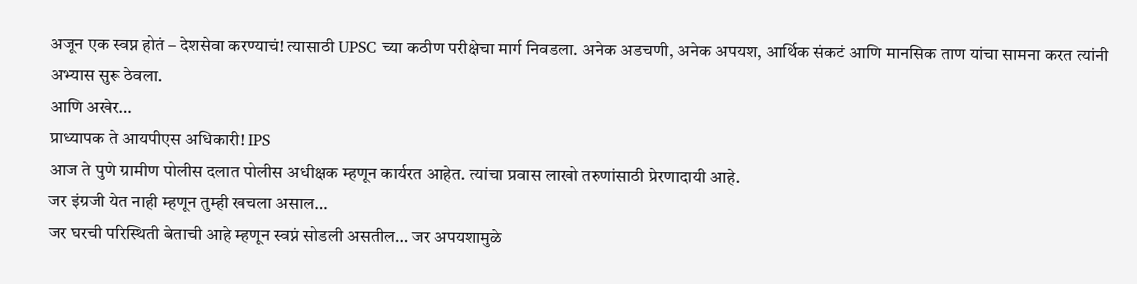अजून एक स्वप्न होतं – देशसेवा करण्याचं! त्यासाठी UPSC च्या कठीण परीक्षेचा मार्ग निवडला. अनेक अडचणी, अनेक अपयश, आर्थिक संकटं आणि मानसिक ताण यांचा सामना करत त्यांनी अभ्यास सुरू ठेवला.
आणि अखेर…
प्राध्यापक ते आयपीएस अधिकारी! IPS
आज ते पुणे ग्रामीण पोलीस दलात पोलीस अधीक्षक म्हणून कार्यरत आहेत. त्यांचा प्रवास लाखो तरुणांसाठी प्रेरणादायी आहे.
जर इंग्रजी येत नाही म्हणून तुम्ही खचला असाल…
जर घरची परिस्थिती बेताची आहे म्हणून स्वप्नं सोडली असतील… जर अपयशामुळे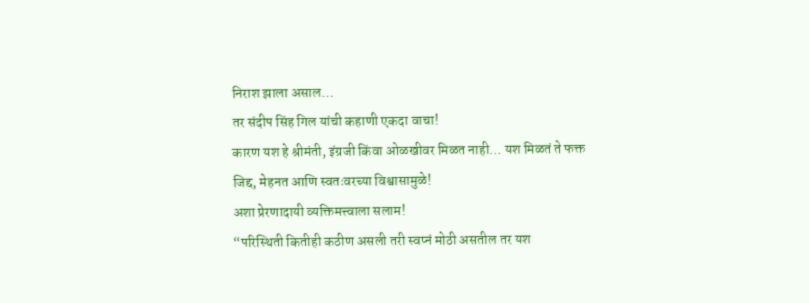निराश झाला असाल…
तर संदीप सिंह गिल यांची कहाणी एकदा वाचा!
कारण यश हे श्रीमंती, इंग्रजी किंवा ओळखीवर मिळत नाही… यश मिळतं ते फक्त जिद्द, मेहनत आणि स्वतःवरच्या विश्वासामुळे!
अशा प्रेरणादायी व्यक्तिमत्त्वाला सलाम!
“परिस्थिती कितीही कठीण असली तरी स्वप्नं मोठी असतील तर यश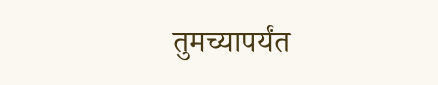तुमच्यापर्यंत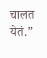चालत येतं.”